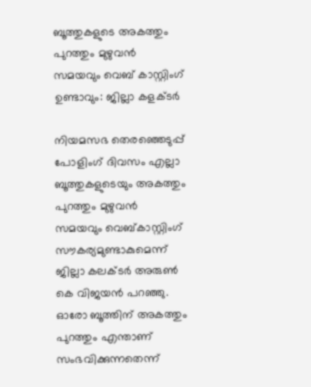ബൂത്തുകളുടെ അകത്തും പുറത്തും മുഴുവൻ സമയവും വെബ് കാസ്റ്റിംഗ് ഉണ്ടാവും: ജില്ലാ കളക്ടർ

നിയമസഭ തെരഞ്ഞെടുപ്പ് പോളിംഗ് ദിവസം എല്ലാ ബൂത്തുകളുടെയും അകത്തും പുറത്തും മുഴുവൻ സമയവും വെബ്കാസ്റ്റിംഗ് സൗകര്യമുണ്ടാകുമെന്ന് ജില്ലാ കലക്ടർ അരുൺ കെ വിജയൻ പറഞ്ഞു. ഓരോ ബൂത്തിന് അകത്തും പുറത്തും എന്താണ് സംഭവിക്കുന്നതെന്ന്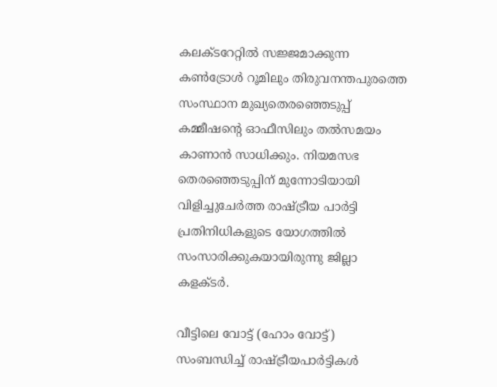കലക്ടറേറ്റിൽ സജ്ജമാക്കുന്ന കൺട്രോൾ റൂമിലും തിരുവനന്തപുരത്തെ സംസ്ഥാന മുഖ്യതെരഞ്ഞെടുപ്പ് കമ്മീഷന്റെ ഓഫീസിലും തൽസമയം കാണാൻ സാധിക്കും. നിയമസഭ തെരഞ്ഞെടുപ്പിന് മുന്നോടിയായി വിളിച്ചുചേർത്ത രാഷ്ട്രീയ പാർട്ടി പ്രതിനിധികളുടെ യോഗത്തിൽ സംസാരിക്കുകയായിരുന്നു ജില്ലാ കളക്ടർ.

വീട്ടിലെ വോട്ട് (ഹോം വോട്ട്) സംബന്ധിച്ച് രാഷ്ട്രീയപാർട്ടികൾ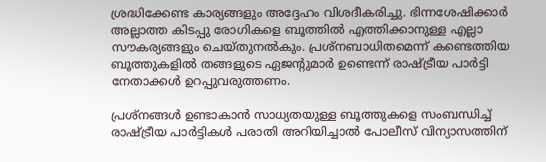ശ്രദ്ധിക്കേണ്ട കാര്യങ്ങളും അദ്ദേഹം വിശദീകരിച്ചു. ഭിന്നശേഷിക്കാർ അല്ലാത്ത കിടപ്പു രോഗികളെ ബൂത്തിൽ എത്തിക്കാനുള്ള എല്ലാ സൗകര്യങ്ങളും ചെയ്തുനൽകും. പ്രശ്‌നബാധിതമെന്ന് കണ്ടെത്തിയ ബൂത്തുകളിൽ തങ്ങളുടെ ഏജന്റുമാർ ഉണ്ടെന്ന് രാഷ്ട്രീയ പാർട്ടി നേതാക്കൾ ഉറപ്പുവരുത്തണം.

പ്രശ്‌നങ്ങൾ ഉണ്ടാകാൻ സാധ്യതയുള്ള ബൂത്തുകളെ സംബന്ധിച്ച് രാഷ്ട്രീയ പാർട്ടികൾ പരാതി അറിയിച്ചാൽ പോലീസ് വിന്യാസത്തിന്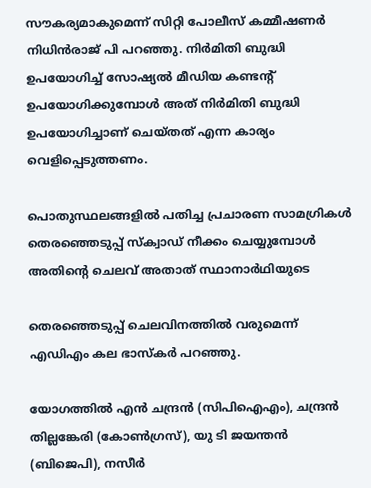സൗകര്യമാകുമെന്ന് സിറ്റി പോലീസ് കമ്മീഷണർ നിധിൻരാജ് പി പറഞ്ഞു. നിർമിതി ബുദ്ധി ഉപയോഗിച്ച് സോഷ്യൽ മീഡിയ കണ്ടന്റ് ഉപയോഗിക്കുമ്പോൾ അത് നിർമിതി ബുദ്ധി ഉപയോഗിച്ചാണ് ചെയ്തത് എന്ന കാര്യം വെളിപ്പെടുത്തണം.

പൊതുസ്ഥലങ്ങളിൽ പതിച്ച പ്രചാരണ സാമഗ്രികൾ തെരഞ്ഞെടുപ്പ് സ്‌ക്വാഡ് നീക്കം ചെയ്യുമ്പോൾ അതിന്റെ ചെലവ് അതാത് സ്ഥാനാർഥിയുടെ

തെരഞ്ഞെടുപ്പ് ചെലവിനത്തിൽ വരുമെന്ന് എഡിഎം കല ഭാസ്‌കർ പറഞ്ഞു.

യോഗത്തിൽ എൻ ചന്ദ്രൻ (സിപിഐഎം), ചന്ദ്രൻ തില്ലങ്കേരി (കോൺഗ്രസ്), യു ടി ജയന്തൻ (ബിജെപി), നസീർ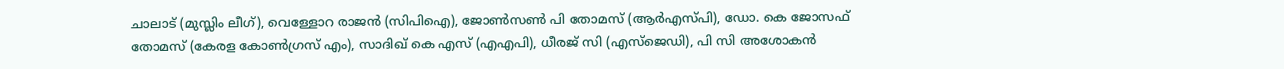ചാലാട് (മുസ്ലിം ലീഗ്), വെള്ളോറ രാജൻ (സിപിഐ), ജോൺസൺ പി തോമസ് (ആർഎസ്പി), ഡോ. കെ ജോസഫ് തോമസ് (കേരള കോൺഗ്രസ് എം), സാദിഖ് കെ എസ് (എഎപി), ധീരജ് സി (എസ്‌ജെഡി), പി സി അശോകൻ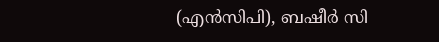(എൻസിപി), ബഷീർ സി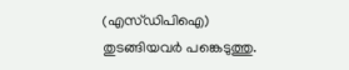(എസ്ഡിപിഐ) തുടങ്ങിയവർ പങ്കെടുത്തു.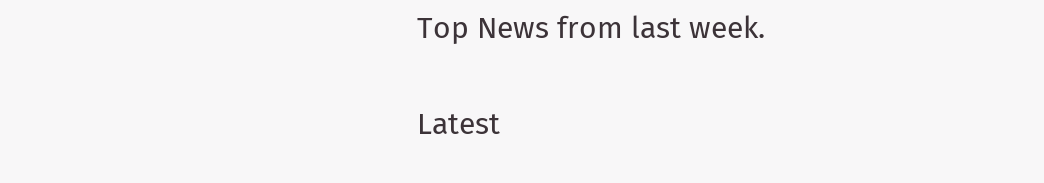Top News from last week.

Latest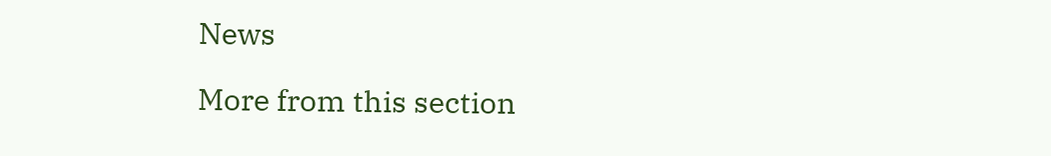News

More from this section